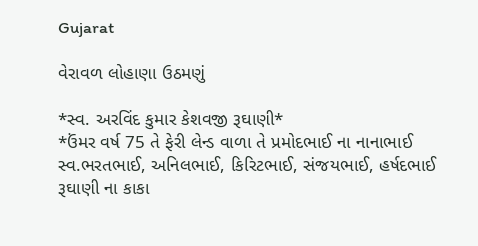Gujarat

વેરાવળ લોહાણા ઉઠમણું

*સ્વ. અરવિંદ કુમાર કેશવજી રૂઘાણી*
*ઉંમર વર્ષ 75 તે ફેરી લેન્ડ વાળા તે પ્રમોદભાઈ ના નાનાભાઈ  સ્વ.ભરતભાઈ, અનિલભાઈ, કિરિટભાઈ, સંજયભાઈ, હર્ષદભાઈ રૂઘાણી ના કાકા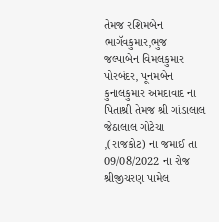તેમજ રશિમબેન ભાગૅવકુમાર,ભુજ  જલ્પાબેન વિમલકુમાર પોરબંદર, પૂનમબેન કુનાલકુમાર અમદાવાદ ના પિતાશ્રી તેમજ શ્રી ગાંડાલાલ જેઠાલાલ ગોટેચા ,(રાજકોટ) ના જમાઈ તા 09/08/2022 ના રોજ શ્રીજીચરણ પામેલ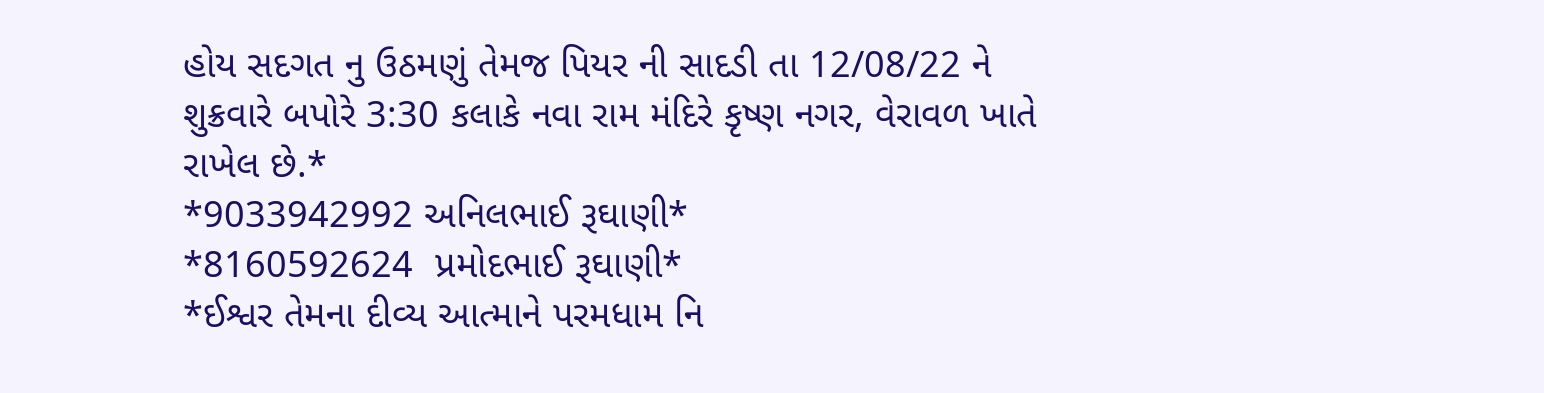હોય સદગત નુ ઉઠમણું તેમજ પિયર ની સાદડી તા 12/08/22 ને શુક્રવારે બપોરે 3:30 કલાકે નવા રામ મંદિરે કૃષ્ણ નગર, વેરાવળ ખાતે રાખેલ છે.*
*9033942992 અનિલભાઈ રૂઘાણી*
*8160592624  પ્રમોદભાઈ રૂઘાણી*
*ઈશ્વર તેમના દીવ્ય આત્માને પરમધામ નિ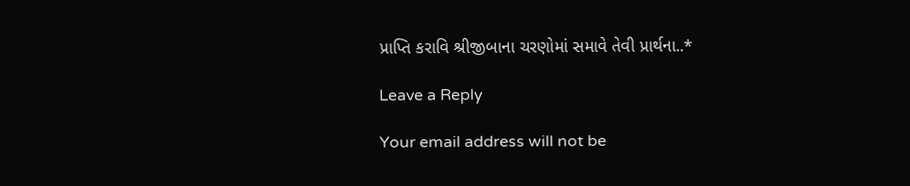પ્રાપ્તિ કરાવિ શ્રીજીબાના ચરણોમાં સમાવે તેવી પ્રાર્થના..*

Leave a Reply

Your email address will not be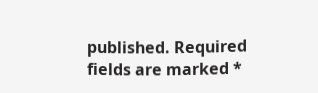published. Required fields are marked *